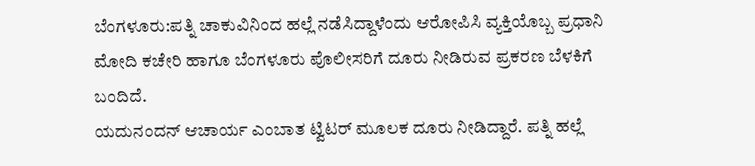ಬೆಂಗಳೂರು:ಪತ್ನಿ ಚಾಕುವಿನಿಂದ ಹಲ್ಲೆ ನಡೆಸಿದ್ದಾಳೆಂದು ಆರೋಪಿಸಿ ವ್ಯಕ್ತಿಯೊಬ್ಬ ಪ್ರಧಾನಿ ಮೋದಿ ಕಚೇರಿ ಹಾಗೂ ಬೆಂಗಳೂರು ಪೊಲೀಸರಿಗೆ ದೂರು ನೀಡಿರುವ ಪ್ರಕರಣ ಬೆಳಕಿಗೆ ಬಂದಿದೆ.
ಯದುನಂದನ್ ಆಚಾರ್ಯ ಎಂಬಾತ ಟ್ವಿಟರ್ ಮೂಲಕ ದೂರು ನೀಡಿದ್ದಾರೆ. ಪತ್ನಿ ಹಲ್ಲೆ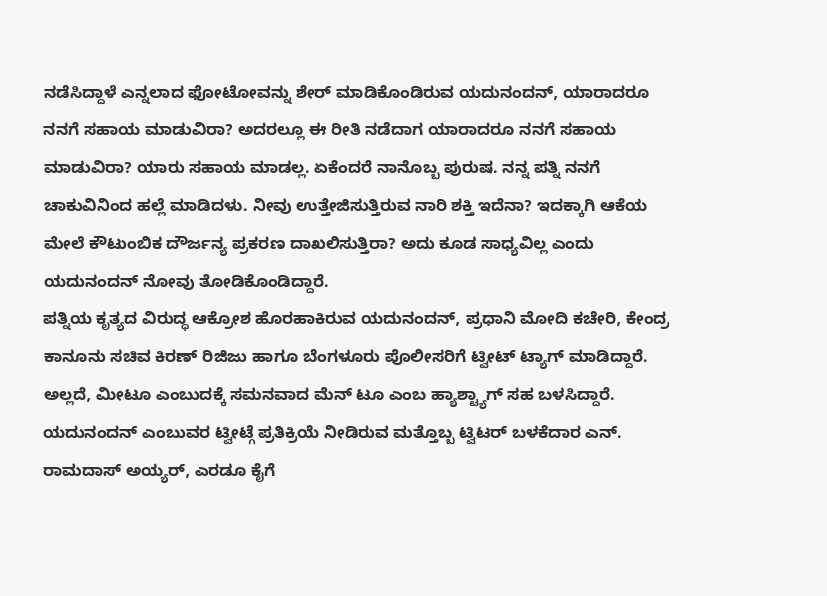ನಡೆಸಿದ್ದಾಳೆ ಎನ್ನಲಾದ ಫೋಟೋವನ್ನು ಶೇರ್ ಮಾಡಿಕೊಂಡಿರುವ ಯದುನಂದನ್, ಯಾರಾದರೂ ನನಗೆ ಸಹಾಯ ಮಾಡುವಿರಾ? ಅದರಲ್ಲೂ ಈ ರೀತಿ ನಡೆದಾಗ ಯಾರಾದರೂ ನನಗೆ ಸಹಾಯ ಮಾಡುವಿರಾ? ಯಾರು ಸಹಾಯ ಮಾಡಲ್ಲ. ಏಕೆಂದರೆ ನಾನೊಬ್ಬ ಪುರುಷ. ನನ್ನ ಪತ್ನಿ ನನಗೆ ಚಾಕುವಿನಿಂದ ಹಲ್ಲೆ ಮಾಡಿದಳು. ನೀವು ಉತ್ತೇಜಿಸುತ್ತಿರುವ ನಾರಿ ಶಕ್ತಿ ಇದೆನಾ? ಇದಕ್ಕಾಗಿ ಆಕೆಯ ಮೇಲೆ ಕೌಟುಂಬಿಕ ದೌರ್ಜನ್ಯ ಪ್ರಕರಣ ದಾಖಲಿಸುತ್ತಿರಾ? ಅದು ಕೂಡ ಸಾಧ್ಯವಿಲ್ಲ ಎಂದು ಯದುನಂದನ್ ನೋವು ತೋಡಿಕೊಂಡಿದ್ದಾರೆ.
ಪತ್ನಿಯ ಕೃತ್ಯದ ವಿರುದ್ಧ ಆಕ್ರೋಶ ಹೊರಹಾಕಿರುವ ಯದುನಂದನ್, ಪ್ರಧಾನಿ ಮೋದಿ ಕಚೇರಿ, ಕೇಂದ್ರ ಕಾನೂನು ಸಚಿವ ಕಿರಣ್ ರಿಜಿಜು ಹಾಗೂ ಬೆಂಗಳೂರು ಪೊಲೀಸರಿಗೆ ಟ್ವೀಟ್ ಟ್ಯಾಗ್ ಮಾಡಿದ್ದಾರೆ. ಅಲ್ಲದೆ, ಮೀಟೂ ಎಂಬುದಕ್ಕೆ ಸಮನವಾದ ಮೆನ್ ಟೂ ಎಂಬ ಹ್ಯಾಶ್ಟ್ಯಾಗ್ ಸಹ ಬಳಸಿದ್ದಾರೆ.
ಯದುನಂದನ್ ಎಂಬುವರ ಟ್ವೀಟ್ಗೆ ಪ್ರತಿಕ್ರಿಯೆ ನೀಡಿರುವ ಮತ್ತೊಬ್ಬ ಟ್ವಿಟರ್ ಬಳಕೆದಾರ ಎನ್. ರಾಮದಾಸ್ ಅಯ್ಯರ್, ಎರಡೂ ಕೈಗೆ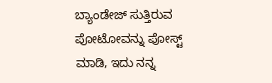ಬ್ಯಾಂಡೇಜ್ ಸುತ್ತಿರುವ ಪೋಟೋವನ್ನು ಪೋಸ್ಟ್ ಮಾಡಿ, ಇದು ನನ್ನ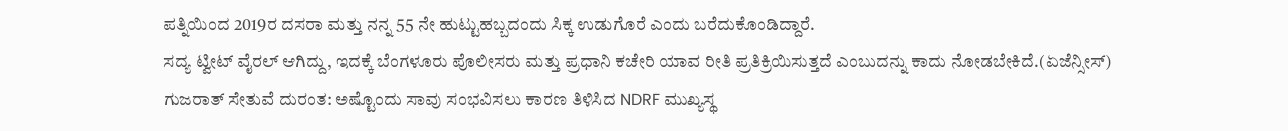ಪತ್ನಿಯಿಂದ 2019ರ ದಸರಾ ಮತ್ತು ನನ್ನ 55 ನೇ ಹುಟ್ಟುಹಬ್ಬದಂದು ಸಿಕ್ಕ ಉಡುಗೊರೆ ಎಂದು ಬರೆದುಕೊಂಡಿದ್ದಾರೆ.
ಸದ್ಯ ಟ್ವೀಟ್ ವೈರಲ್ ಆಗಿದ್ದು, ಇದಕ್ಕೆ ಬೆಂಗಳೂರು ಪೊಲೀಸರು ಮತ್ತು ಪ್ರಧಾನಿ ಕಚೇರಿ ಯಾವ ರೀತಿ ಪ್ರತಿಕ್ರಿಯಿಸುತ್ತದೆ ಎಂಬುದನ್ನು ಕಾದು ನೋಡಬೇಕಿದೆ.(ಏಜೆನ್ಸೀಸ್)
ಗುಜರಾತ್ ಸೇತುವೆ ದುರಂತ: ಅಷ್ಟೊಂದು ಸಾವು ಸಂಭವಿಸಲು ಕಾರಣ ತಿಳಿಸಿದ NDRF ಮುಖ್ಯಸ್ಥ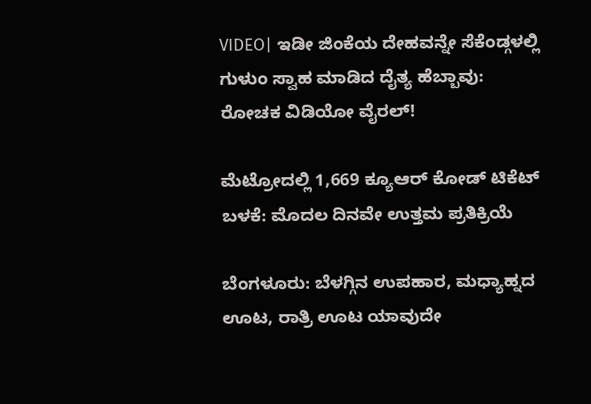VIDEO| ಇಡೀ ಜಿಂಕೆಯ ದೇಹವನ್ನೇ ಸೆಕೆಂಡ್ಗಳಲ್ಲಿ ಗುಳುಂ ಸ್ವಾಹ ಮಾಡಿದ ದೈತ್ಯ ಹೆಬ್ಬಾವು: ರೋಚಕ ವಿಡಿಯೋ ವೈರಲ್!

ಮೆಟ್ರೋದಲ್ಲಿ 1,669 ಕ್ಯೂಆರ್ ಕೋಡ್ ಟಿಕೆಟ್ ಬಳಕೆ: ಮೊದಲ ದಿನವೇ ಉತ್ತಮ ಪ್ರತಿಕ್ರಿಯೆ

ಬೆಂಗಳೂರು: ಬೆಳಗ್ಗಿನ ಉಪಹಾರ, ಮಧ್ಯಾಹ್ನದ ಊಟ, ರಾತ್ರಿ ಊಟ ಯಾವುದೇ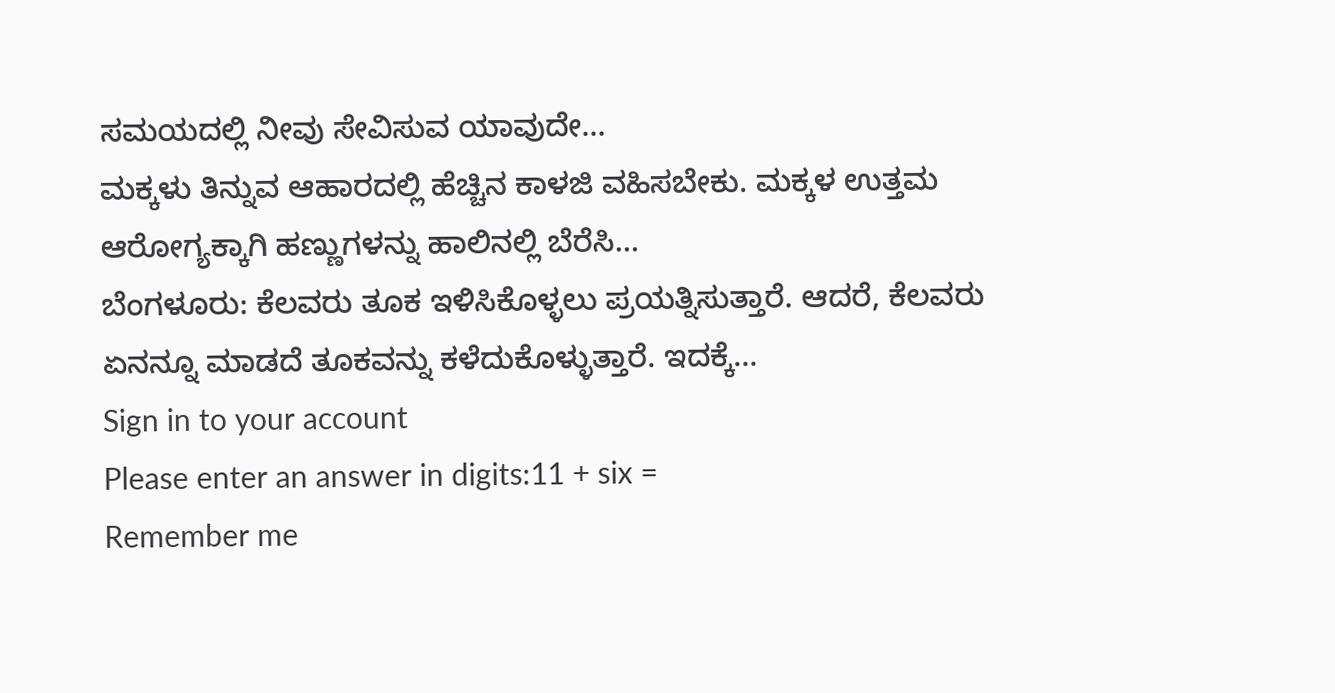ಸಮಯದಲ್ಲಿ ನೀವು ಸೇವಿಸುವ ಯಾವುದೇ…
ಮಕ್ಕಳು ತಿನ್ನುವ ಆಹಾರದಲ್ಲಿ ಹೆಚ್ಚಿನ ಕಾಳಜಿ ವಹಿಸಬೇಕು. ಮಕ್ಕಳ ಉತ್ತಮ ಆರೋಗ್ಯಕ್ಕಾಗಿ ಹಣ್ಣುಗಳನ್ನು ಹಾಲಿನಲ್ಲಿ ಬೆರೆಸಿ…
ಬೆಂಗಳೂರು: ಕೆಲವರು ತೂಕ ಇಳಿಸಿಕೊಳ್ಳಲು ಪ್ರಯತ್ನಿಸುತ್ತಾರೆ. ಆದರೆ, ಕೆಲವರು ಏನನ್ನೂ ಮಾಡದೆ ತೂಕವನ್ನು ಕಳೆದುಕೊಳ್ಳುತ್ತಾರೆ. ಇದಕ್ಕೆ…
Sign in to your account
Please enter an answer in digits:11 + six =
Remember me